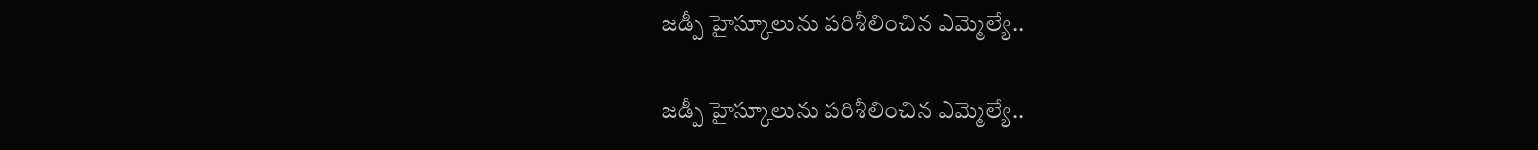జడ్పీ హైస్కూలును పరిశీలించిన ఎమ్మెల్యే..

జడ్పీ హైస్కూలును పరిశీలించిన ఎమ్మెల్యే..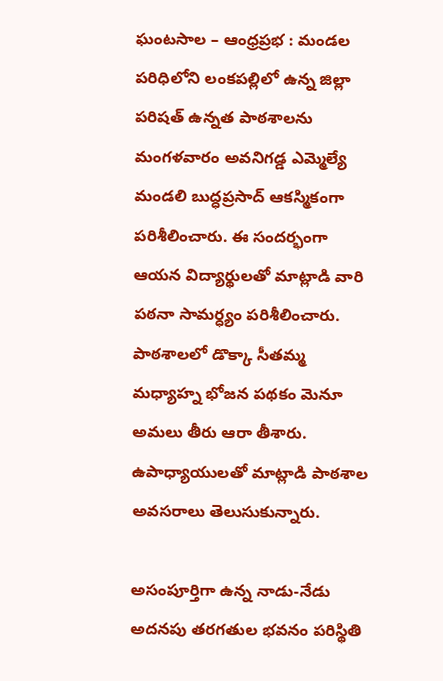ఘంటసాల – ఆంధ్రప్రభ : మండల పరిధిలోని లంకపల్లిలో ఉన్న జిల్లా పరిషత్ ఉన్నత పాఠశాలను మంగళవారం అవనిగడ్డ ఎమ్మెల్యే మండలి బుద్ధప్రసాద్ ఆకస్మికంగా పరిశీలించారు. ఈ సందర్భంగా ఆయన విద్యార్థులతో మాట్లాడి వారి పఠనా సామర్ధ్యం పరిశీలించారు. పాఠశాలలో డొక్కా సీతమ్మ మధ్యాహ్న భోజన పథకం మెనూ అమలు తీరు ఆరా తీశారు. ఉపాధ్యాయులతో మాట్లాడి పాఠశాల అవసరాలు తెలుసుకున్నారు.

అసంపూర్తిగా ఉన్న నాడు-నేడు అదనపు తరగతుల భవనం పరిస్థితి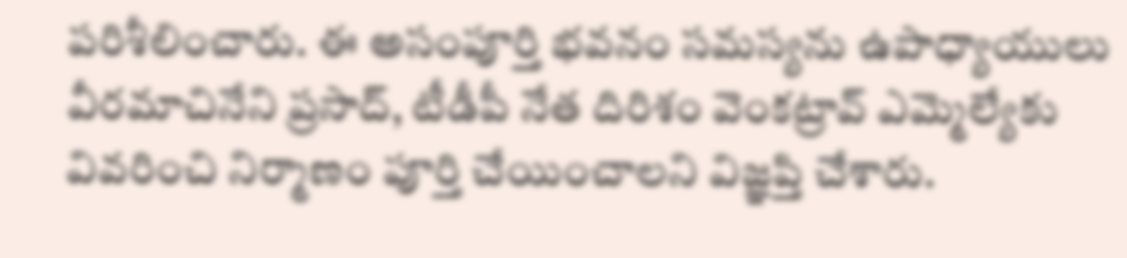పరిశీలించారు. ఈ అసంపూర్తి భవనం సమస్యను ఉపాధ్యాయులు వీరమాచినేని ప్రసాద్, టీడీపీ నేత దిరిశం వెంకట్రావ్ ఎమ్మెల్యేకు వివరించి నిర్మాణం పూర్తి చేయించాలని విజ్ఞప్తి చేశారు.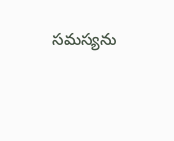సమస్యను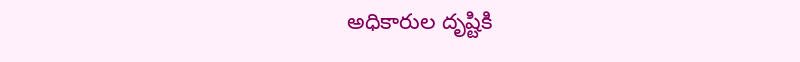అధికారుల దృష్టికి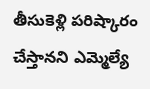తీసుకెళ్లి పరిష్కారం చేస్తానని ఎమ్మెల్యే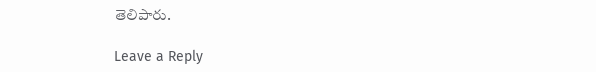తెలిపారు.

Leave a Reply